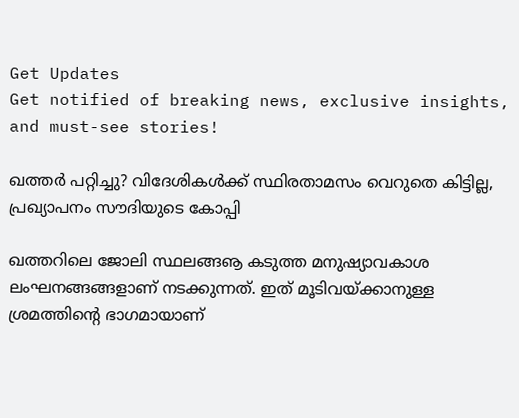Get Updates
Get notified of breaking news, exclusive insights, and must-see stories!

ഖത്തര്‍ പറ്റിച്ചു? വിദേശികള്‍ക്ക് സ്ഥിരതാമസം വെറുതെ കിട്ടില്ല, പ്രഖ്യാപനം സൗദിയുടെ കോപ്പി

ഖത്തറിലെ ജോലി സ്ഥലങ്ങൡ കടുത്ത മനുഷ്യാവകാശ ലംഘനങ്ങങ്ങളാണ് നടക്കുന്നത്. ഇത് മൂടിവയ്ക്കാനുള്ള ശ്രമത്തിന്റെ ഭാഗമായാണ്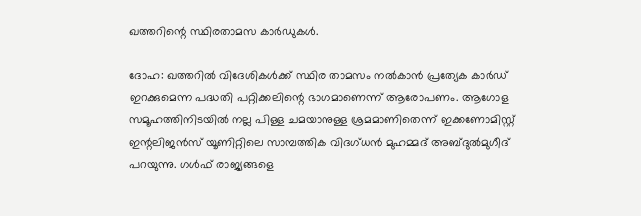ഖത്തറിന്റെ സ്ഥിരതാമസ കാര്‍ഡുകള്‍.

ദോഹ: ഖത്തറില്‍ വിദേശികള്‍ക്ക് സ്ഥിര താമസം നല്‍കാന്‍ പ്രത്യേക കാര്‍ഡ് ഇറക്കുമെന്ന പദ്ധതി പറ്റിക്കലിന്റെ ഭാഗമാണെന്ന് ആരോപണം. ആഗോള സമൂഹത്തിനിടയില്‍ നല്ല പിള്ള ചമയാനുള്ള ശ്രമമാണിതെന്ന് ഇക്കണോമിസ്റ്റ് ഇന്റലിജന്‍സ് യൂണിറ്റിലെ സാമ്പത്തിക വിദഗ്ധന്‍ മുഹമ്മദ് അബ്ദുല്‍മുഗീദ് പറയുന്നു. ഗള്‍ഫ് രാജ്യങ്ങളെ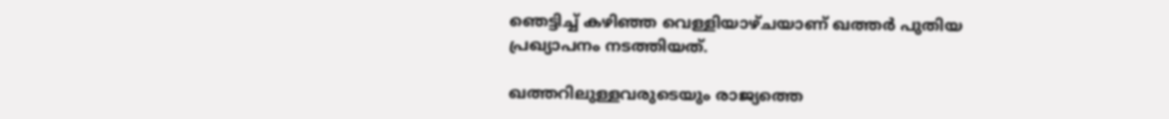ഞെട്ടിച്ച് കഴിഞ്ഞ വെള്ളിയാഴ്ചയാണ് ഖത്തര്‍ പുതിയ പ്രഖ്യാപനം നടത്തിയത്.

ഖത്തറിലുള്ളവരുടെയും രാജ്യത്തെ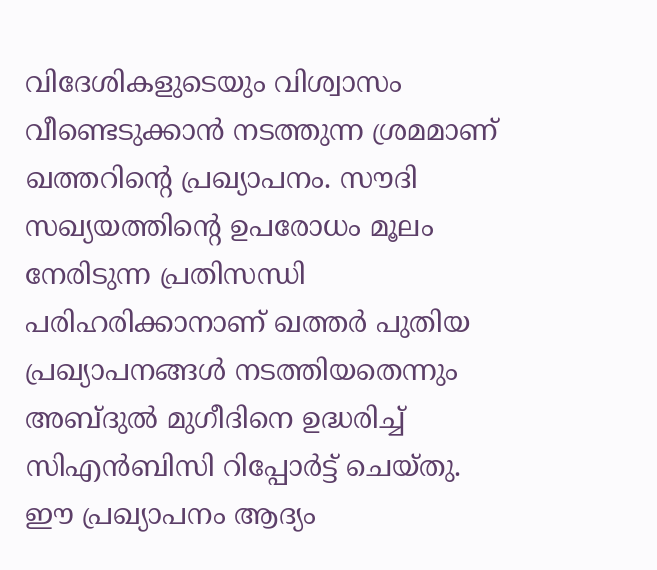വിദേശികളുടെയും വിശ്വാസം വീണ്ടെടുക്കാന്‍ നടത്തുന്ന ശ്രമമാണ് ഖത്തറിന്റെ പ്രഖ്യാപനം. സൗദി സഖ്യയത്തിന്റെ ഉപരോധം മൂലം നേരിടുന്ന പ്രതിസന്ധി പരിഹരിക്കാനാണ് ഖത്തര്‍ പുതിയ പ്രഖ്യാപനങ്ങള്‍ നടത്തിയതെന്നും അബ്ദുല്‍ മുഗീദിനെ ഉദ്ധരിച്ച് സിഎന്‍ബിസി റിപ്പോര്‍ട്ട് ചെയ്തു. ഈ പ്രഖ്യാപനം ആദ്യം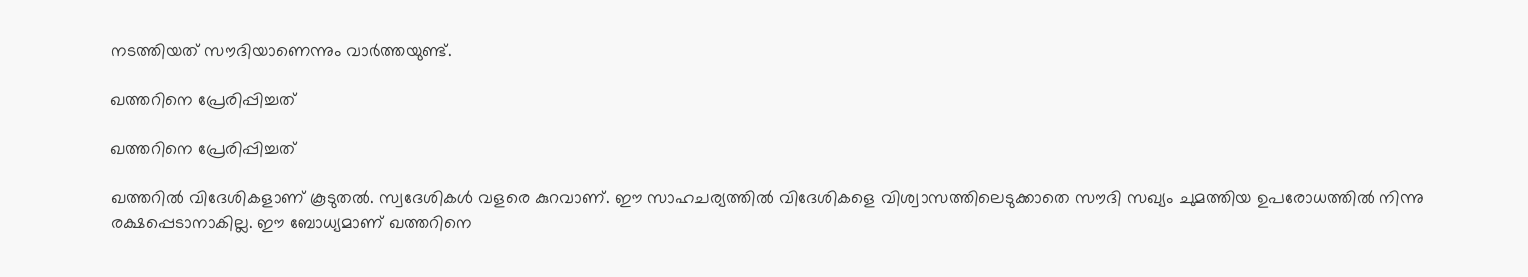നടത്തിയത് സൗദിയാണെന്നും വാര്‍ത്തയുണ്ട്.

ഖത്തറിനെ പ്രേരിപ്പിച്ചത്

ഖത്തറിനെ പ്രേരിപ്പിച്ചത്

ഖത്തറില്‍ വിദേശികളാണ് കൂടുതല്‍. സ്വദേശികള്‍ വളരെ കുറവാണ്. ഈ സാഹചര്യത്തില്‍ വിദേശികളെ വിശ്വാസത്തിലെടുക്കാതെ സൗദി സഖ്യം ചുമത്തിയ ഉപരോധത്തില്‍ നിന്നു രക്ഷപ്പെടാനാകില്ല. ഈ ബോധ്യമാണ് ഖത്തറിനെ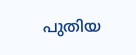പുതിയ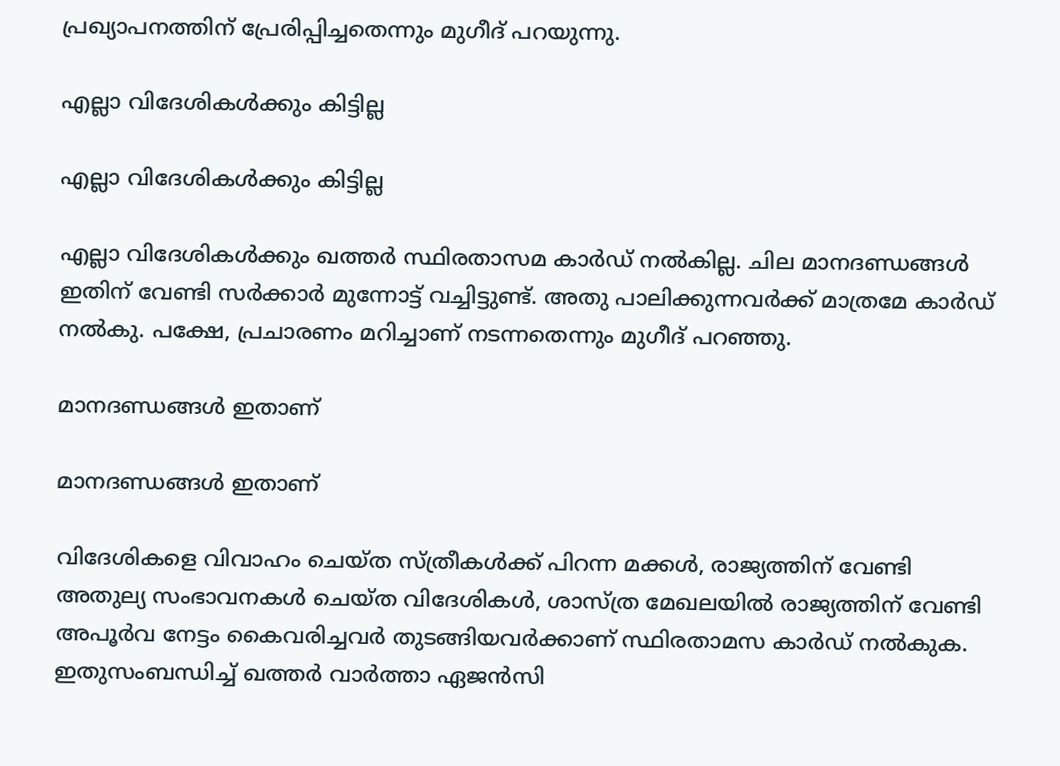പ്രഖ്യാപനത്തിന് പ്രേരിപ്പിച്ചതെന്നും മുഗീദ് പറയുന്നു.

എല്ലാ വിദേശികള്‍ക്കും കിട്ടില്ല

എല്ലാ വിദേശികള്‍ക്കും കിട്ടില്ല

എല്ലാ വിദേശികള്‍ക്കും ഖത്തര്‍ സ്ഥിരതാസമ കാര്‍ഡ് നല്‍കില്ല. ചില മാനദണ്ഡങ്ങള്‍ ഇതിന് വേണ്ടി സര്‍ക്കാര്‍ മുന്നോട്ട് വച്ചിട്ടുണ്ട്. അതു പാലിക്കുന്നവര്‍ക്ക് മാത്രമേ കാര്‍ഡ് നല്‍കു. പക്ഷേ, പ്രചാരണം മറിച്ചാണ് നടന്നതെന്നും മുഗീദ് പറഞ്ഞു.

മാനദണ്ഡങ്ങള്‍ ഇതാണ്

മാനദണ്ഡങ്ങള്‍ ഇതാണ്

വിദേശികളെ വിവാഹം ചെയ്ത സ്ത്രീകള്‍ക്ക് പിറന്ന മക്കള്‍, രാജ്യത്തിന് വേണ്ടി അതുല്യ സംഭാവനകള്‍ ചെയ്ത വിദേശികള്‍, ശാസ്ത്ര മേഖലയില്‍ രാജ്യത്തിന് വേണ്ടി അപൂര്‍വ നേട്ടം കൈവരിച്ചവര്‍ തുടങ്ങിയവര്‍ക്കാണ് സ്ഥിരതാമസ കാര്‍ഡ് നല്‍കുക. ഇതുസംബന്ധിച്ച് ഖത്തര്‍ വാര്‍ത്താ ഏജന്‍സി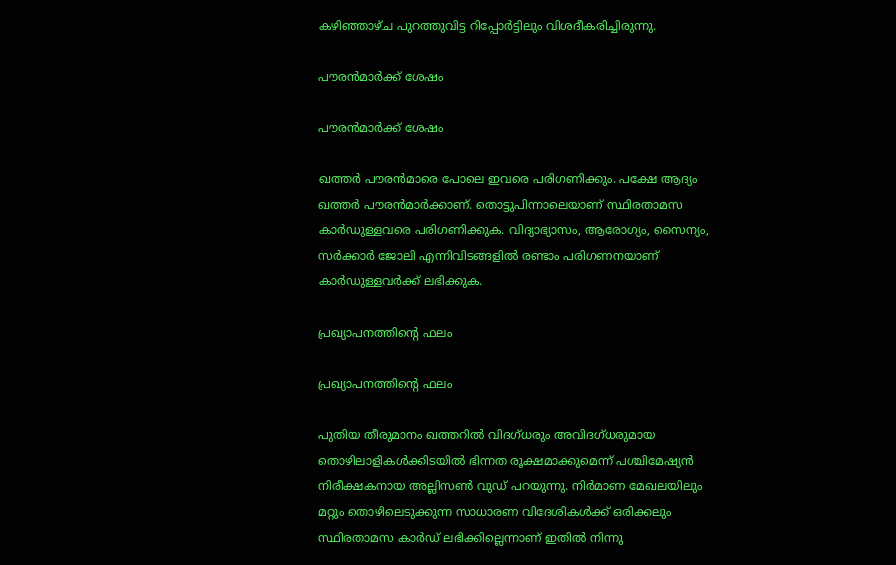കഴിഞ്ഞാഴ്ച പുറത്തുവിട്ട റിപ്പോര്‍ട്ടിലും വിശദീകരിച്ചിരുന്നു.

പൗരന്‍മാര്‍ക്ക് ശേഷം

പൗരന്‍മാര്‍ക്ക് ശേഷം

ഖത്തര്‍ പൗരന്‍മാരെ പോലെ ഇവരെ പരിഗണിക്കും. പക്ഷേ ആദ്യം ഖത്തര്‍ പൗരന്‍മാര്‍ക്കാണ്. തൊട്ടുപിന്നാലെയാണ് സ്ഥിരതാമസ കാര്‍ഡുള്ളവരെ പരിഗണിക്കുക. വിദ്യാഭ്യാസം, ആരോഗ്യം, സൈന്യം, സര്‍ക്കാര്‍ ജോലി എന്നിവിടങ്ങളില്‍ രണ്ടാം പരിഗണനയാണ് കാര്‍ഡുള്ളവര്‍ക്ക് ലഭിക്കുക.

പ്രഖ്യാപനത്തിന്റെ ഫലം

പ്രഖ്യാപനത്തിന്റെ ഫലം

പുതിയ തീരുമാനം ഖത്തറില്‍ വിദഗ്ധരും അവിദഗ്ധരുമായ തൊഴിലാളികള്‍ക്കിടയില്‍ ഭിന്നത രൂക്ഷമാക്കുമെന്ന് പശ്ചിമേഷ്യന്‍ നിരീക്ഷകനായ അല്ലിസണ്‍ വുഡ് പറയുന്നു. നിര്‍മാണ മേഖലയിലും മറ്റും തൊഴിലെടുക്കുന്ന സാധാരണ വിദേശികള്‍ക്ക് ഒരിക്കലും സ്ഥിരതാമസ കാര്‍ഡ് ലഭിക്കില്ലെന്നാണ് ഇതില്‍ നിന്നു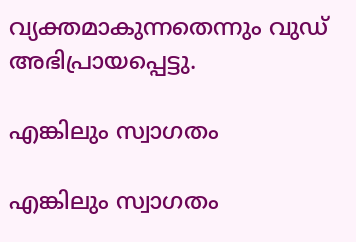വ്യക്തമാകുന്നതെന്നും വുഡ് അഭിപ്രായപ്പെട്ടു.

എങ്കിലും സ്വാഗതം

എങ്കിലും സ്വാഗതം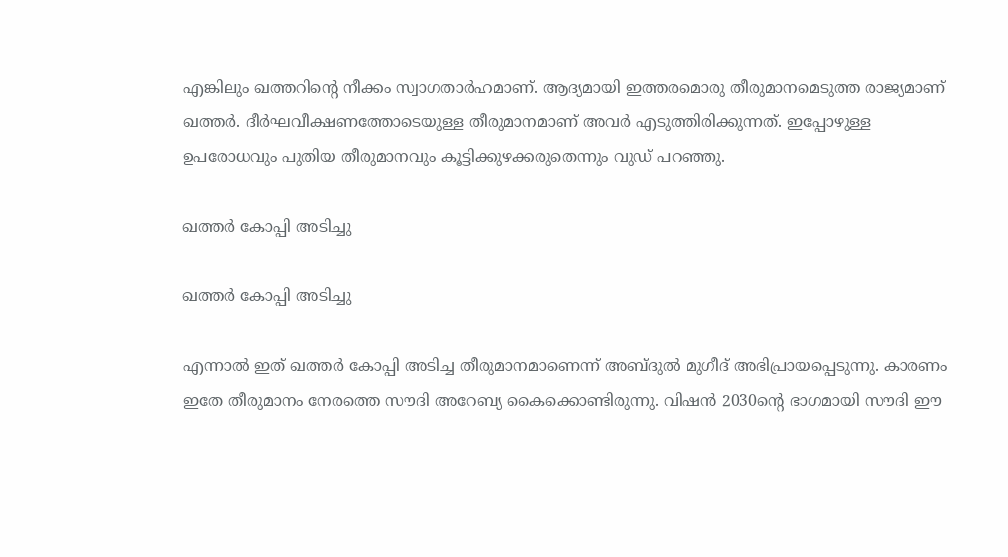എങ്കിലും ഖത്തറിന്റെ നീക്കം സ്വാഗതാര്‍ഹമാണ്. ആദ്യമായി ഇത്തരമൊരു തീരുമാനമെടുത്ത രാജ്യമാണ് ഖത്തര്‍. ദീര്‍ഘവീക്ഷണത്തോടെയുള്ള തീരുമാനമാണ് അവര്‍ എടുത്തിരിക്കുന്നത്. ഇപ്പോഴുള്ള ഉപരോധവും പുതിയ തീരുമാനവും കൂട്ടിക്കുഴക്കരുതെന്നും വുഡ് പറഞ്ഞു.

ഖത്തര്‍ കോപ്പി അടിച്ചു

ഖത്തര്‍ കോപ്പി അടിച്ചു

എന്നാല്‍ ഇത് ഖത്തര്‍ കോപ്പി അടിച്ച തീരുമാനമാണെന്ന് അബ്ദുല്‍ മുഗീദ് അഭിപ്രായപ്പെടുന്നു. കാരണം ഇതേ തീരുമാനം നേരത്തെ സൗദി അറേബ്യ കൈക്കൊണ്ടിരുന്നു. വിഷന്‍ 2030ന്റെ ഭാഗമായി സൗദി ഈ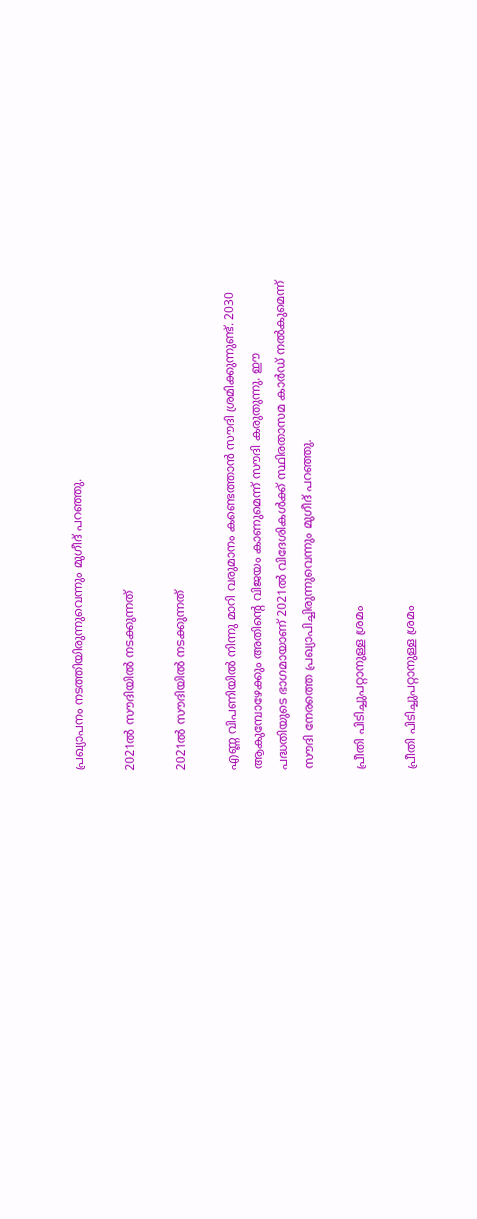പ്രഖ്യാപനം നടത്തിയിരുന്നുവെന്നും മുഗീദ് പറഞ്ഞു.

2021ല്‍ സൗദിയില്‍ നടക്കുന്നത്

2021ല്‍ സൗദിയില്‍ നടക്കുന്നത്

എണ്ണ വിപണിയില്‍ നിന്നു മാറി വരുമാനം കണ്ടെത്താന്‍ സൗദി ശ്രമിക്കുന്നുണ്ട്. 2030 ആകുമ്പോഴേക്കും അതിന്റെ വിജയം കാണുമെന്ന് സൗദി കരുതുന്നു. ഈ പദ്ധതിയുടെ ഭാഗമായാണ് 2021ല്‍ വിദേശികള്‍ക്ക് സ്ഥിരതാസമ കാര്‍ഡ് നല്‍കുമെന്ന് സൗദി നേരത്തെ പ്രഖ്യാപിച്ചിരുന്നുവെന്നും മുഗീദ് പറഞ്ഞു.

പ്രീതി പിടിച്ചുപറ്റാനുള്ള ശ്രമം

പ്രീതി പിടിച്ചുപറ്റാനുള്ള ശ്രമം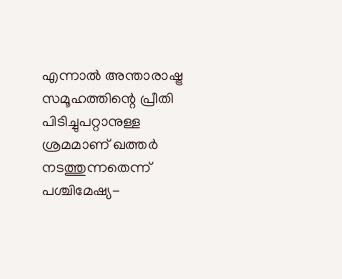എന്നാല്‍ അന്താരാഷ്ട്ര സമൂഹത്തിന്റെ പ്രീതി പിടിച്ചുപറ്റാനുള്ള ശ്രമമാണ് ഖത്തര്‍ നടത്തുന്നതെന്ന് പശ്ചിമേഷ്യ-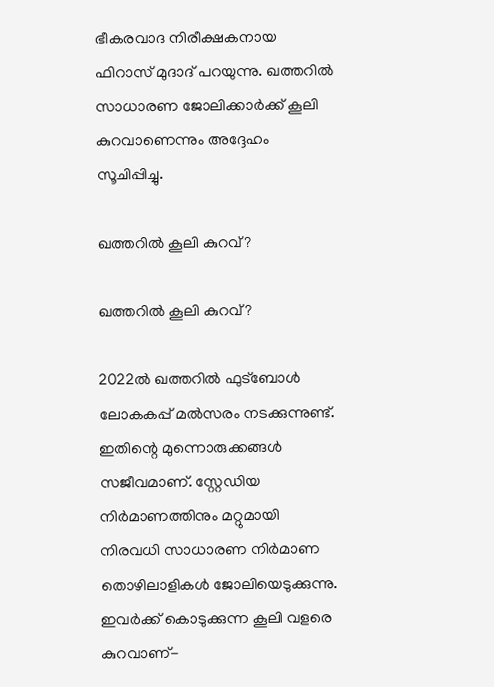ഭീകരവാദ നിരീക്ഷകനായ ഫിറാസ് മുദാദ് പറയുന്നു. ഖത്തറില്‍ സാധാരണ ജോലിക്കാര്‍ക്ക് കൂലി കുറവാണെന്നും അദ്ദേഹം സൂചിപ്പിച്ചു.

ഖത്തറില്‍ കൂലി കുറവ്?

ഖത്തറില്‍ കൂലി കുറവ്?

2022ല്‍ ഖത്തറില്‍ ഫുട്‌ബോള്‍ ലോകകപ്പ് മല്‍സരം നടക്കുന്നുണ്ട്. ഇതിന്റെ മുന്നൊരുക്കങ്ങള്‍ സജീവമാണ്. സ്റ്റേഡിയ നിര്‍മാണത്തിനും മറ്റുമായി നിരവധി സാധാരണ നിര്‍മാണ തൊഴിലാളികള്‍ ജോലിയെടുക്കുന്നു. ഇവര്‍ക്ക് കൊടുക്കുന്ന കൂലി വളരെ കുറവാണ്-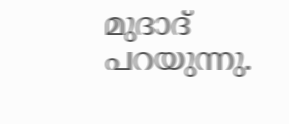മുദാദ് പറയുന്നു.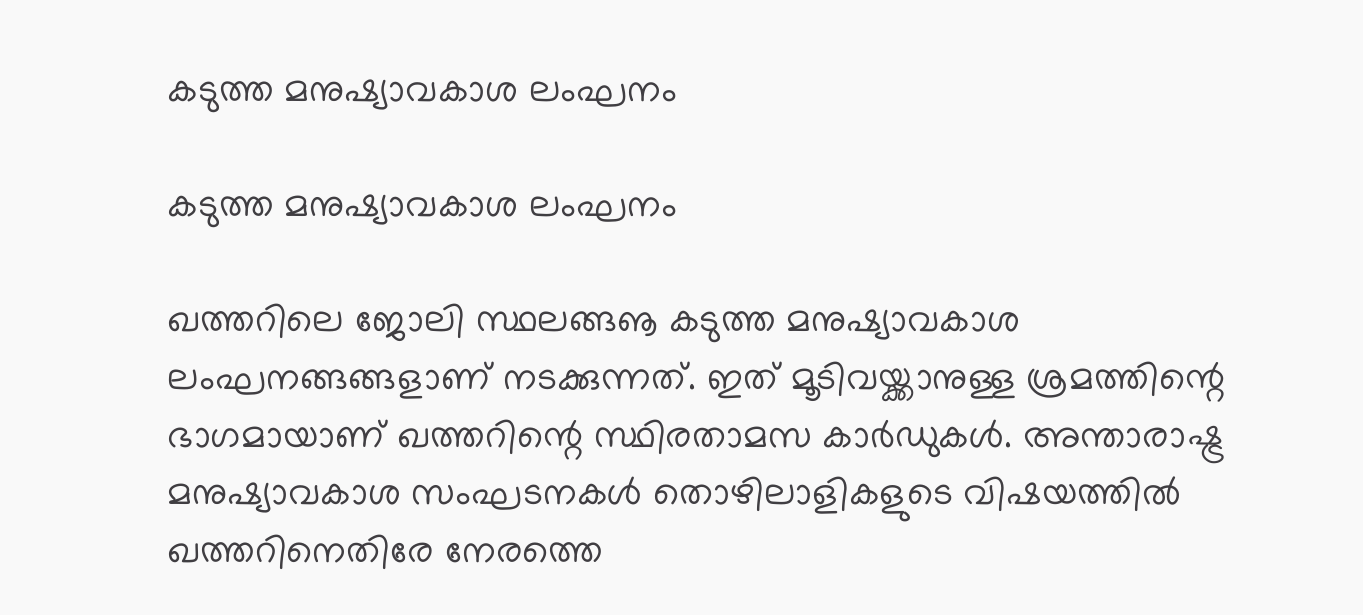കടുത്ത മനുഷ്യാവകാശ ലംഘനം

കടുത്ത മനുഷ്യാവകാശ ലംഘനം

ഖത്തറിലെ ജോലി സ്ഥലങ്ങൡ കടുത്ത മനുഷ്യാവകാശ ലംഘനങ്ങങ്ങളാണ് നടക്കുന്നത്. ഇത് മൂടിവയ്ക്കാനുള്ള ശ്രമത്തിന്റെ ഭാഗമായാണ് ഖത്തറിന്റെ സ്ഥിരതാമസ കാര്‍ഡുകള്‍. അന്താരാഷ്ട്ര മനുഷ്യാവകാശ സംഘടനകള്‍ തൊഴിലാളികളുടെ വിഷയത്തില്‍ ഖത്തറിനെതിരേ നേരത്തെ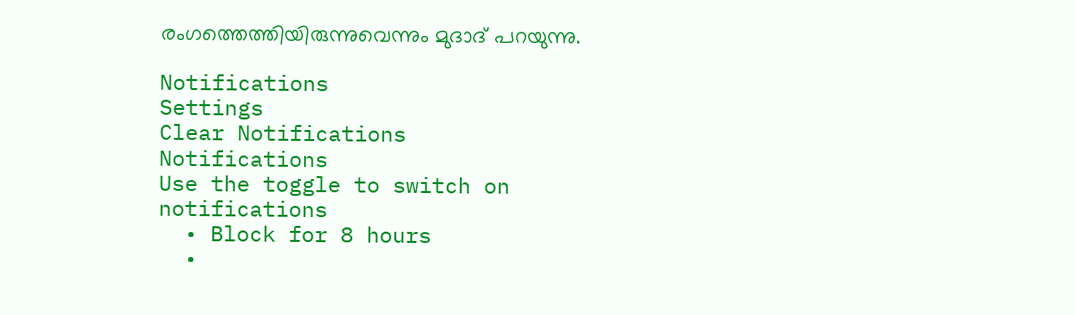രംഗത്തെത്തിയിരുന്നുവെന്നും മുദാദ് പറയുന്നു.

Notifications
Settings
Clear Notifications
Notifications
Use the toggle to switch on notifications
  • Block for 8 hours
  •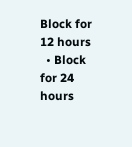Block for 12 hours
  • Block for 24 hours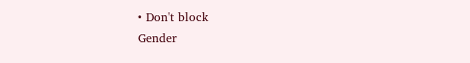• Don't block
Gender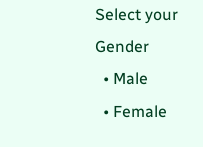Select your Gender
  • Male
  • Female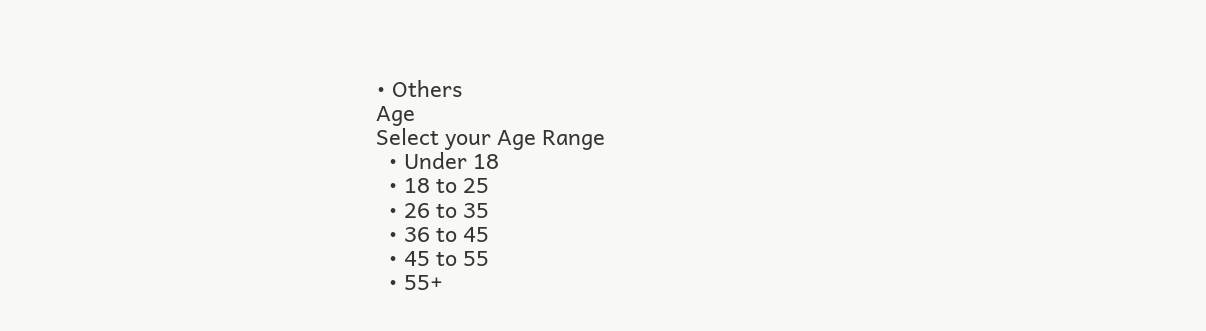• Others
Age
Select your Age Range
  • Under 18
  • 18 to 25
  • 26 to 35
  • 36 to 45
  • 45 to 55
  • 55+